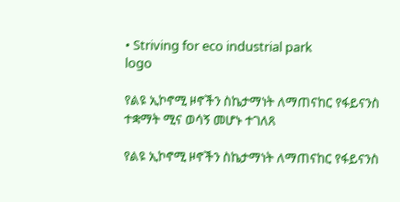• Striving for eco industrial park
logo

የልዩ ኢኮኖሚ ዞኖችን ስኬታማነት ለማጠናከር የፋይናንስ ተቋማት ሚና ወሳኝ መሆኑ ተገለጸ

የልዩ ኢኮኖሚ ዞኖችን ስኬታማነት ለማጠናከር የፋይናንስ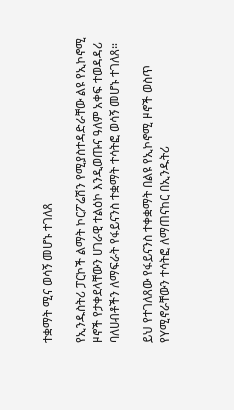ተቋማት ሚና ወሳኝ መሆኑ ተገለጸ

የኢንዱስትሪ ፓርኮች ልማት ኮርፖሬሽን የሚያስተዳድራቸው ልዩ የኢኮኖሚ ዞኖች የታቀደላቸውን ሀገራዊ ተልዕኮ እንዲወጡና ዓለም አቀፍ ተወዳዳሪ ባለሀብቶችን ለማፍራት የፋይናንስ ተቋማት ተሳትፎ ወሳኝ መሆኑ ተገለጸ።

ይህ የተገለጸው የፋይናንስ ተቀቋማት በልዩ የኢኮኖሚ ዞኖች ወስጥ የYሚኖራቸውን ተሳትፎ ለማጠናከር በኢንዱትሪ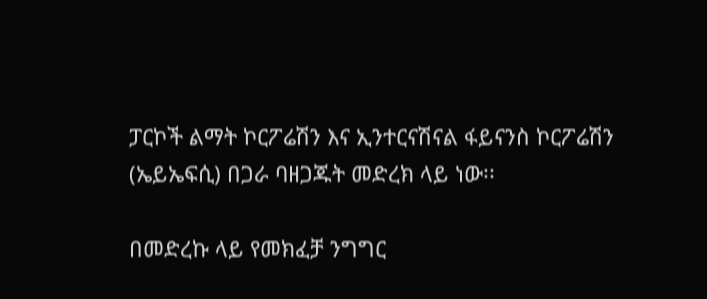ፓርኮች ልማት ኮርፖሬሽን እና ኢንተርናሽናል ፋይናንስ ኮርፖሬሽን (ኤይኤፍሲ) በጋራ ባዘጋጁት መድረክ ላይ ነው፡፡

በመድረኩ ላይ የመክፈቻ ንግግር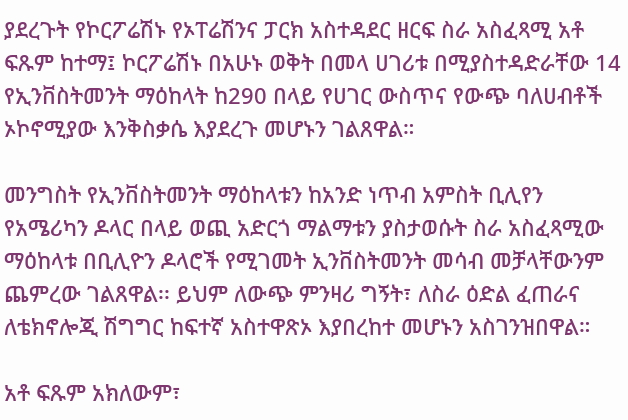ያደረጉት የኮርፖሬሽኑ የኦፐሬሽንና ፓርክ አስተዳደር ዘርፍ ስራ አስፈጻሚ አቶ ፍጹም ከተማ፤ ኮርፖሬሽኑ በአሁኑ ወቅት በመላ ሀገሪቱ በሚያስተዳድራቸው 14 የኢንቨስትመንት ማዕከላት ከ290 በላይ የሀገር ውስጥና የውጭ ባለሀብቶች ኦኮኖሚያው እንቅስቃሴ እያደረጉ መሆኑን ገልጸዋል።

መንግስት የኢንቨስትመንት ማዕከላቱን ከአንድ ነጥብ አምስት ቢሊየን የአሜሪካን ዶላር በላይ ወጪ አድርጎ ማልማቱን ያስታወሱት ስራ አስፈጻሚው ማዕከላቱ በቢሊዮን ዶላሮች የሚገመት ኢንቨስትመንት መሳብ መቻላቸውንም ጨምረው ገልጸዋል፡፡ ይህም ለውጭ ምንዛሪ ግኝት፣ ለስራ ዕድል ፈጠራና ለቴክኖሎጂ ሽግግር ከፍተኛ አስተዋጽኦ እያበረከተ መሆኑን አስገንዝበዋል።

አቶ ፍጹም አክለውም፣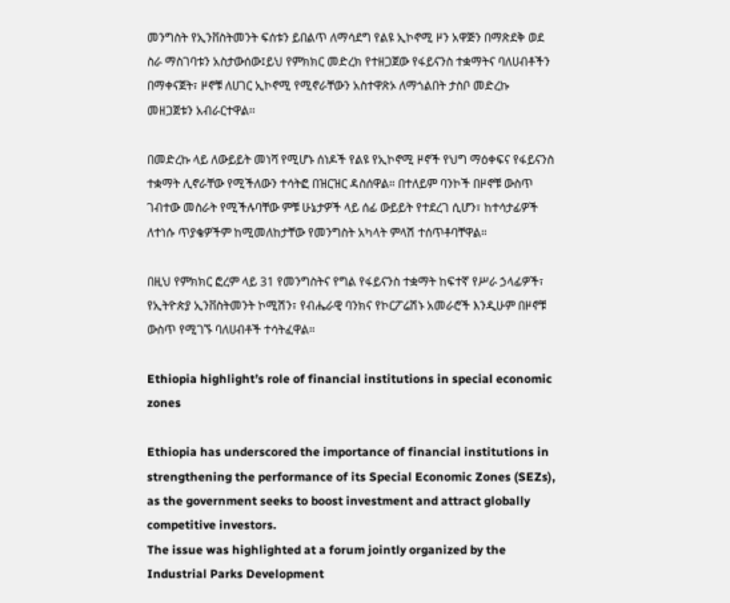መንግስት የኢንቨስትመንት ፍሰቱን ይበልጥ ለማሳደግ የልዩ ኢኮኖሚ ዞን አዋጅን በማጽደቅ ወደ ስራ ማስገባቱን አስታውሰው፤ይህ የምክክር መድረክ የተዘጋጀው የፋይናንስ ተቋማትና ባለሀብቶችን በማቀናጀት፣ ዞኖቹ ለሀገር ኢኮኖሚ የሚኖራቸውን አስተዋጽኦ ለማጎልበት ታስቦ መድረኩ መዘጋጀቱን አብራርተዋል፡፡

በመድረኩ ላይ ለውይይት መነሻ የሚሆኑ ሰነዶች የልዩ የኢኮኖሚ ዞኖች የህግ ማዕቀፍና የፋይናንስ ተቋማት ሊኖራቸው የሚችለውን ተሳትፎ በዝርዝር ዳስሰዋል። በተለይም ባንኮች በዞኖቹ ውስጥ ገብተው መስራት የሚችሉባቸው ምቹ ሁኔታዎች ላይ ሰፊ ውይይት የተደረገ ሲሆን፣ ከተሳታፊዎች ለተነሱ ጥያቄዎችም ከሚመለከታቸው የመንግስት አካላት ምላሽ ተሰጥቶባቸዋል።

በዚህ የምክክር ፎረም ላይ 31 የመንግስትና የግል የፋይናንስ ተቋማት ከፍተኛ የሥራ ኃላፊዎች፣ የኢትዮጵያ ኢንቨስትመንት ኮሚሽን፣ የብሔራዊ ባንክና የኮርፖሬሽኑ አመራሮች እንዲሁም በዞኖቹ ውስጥ የሚገኙ ባለሀብቶች ተሳትፈዋል።

Ethiopia highlight’s role of financial institutions in special economic zones

Ethiopia has underscored the importance of financial institutions in strengthening the performance of its Special Economic Zones (SEZs), as the government seeks to boost investment and attract globally competitive investors.
The issue was highlighted at a forum jointly organized by the Industrial Parks Development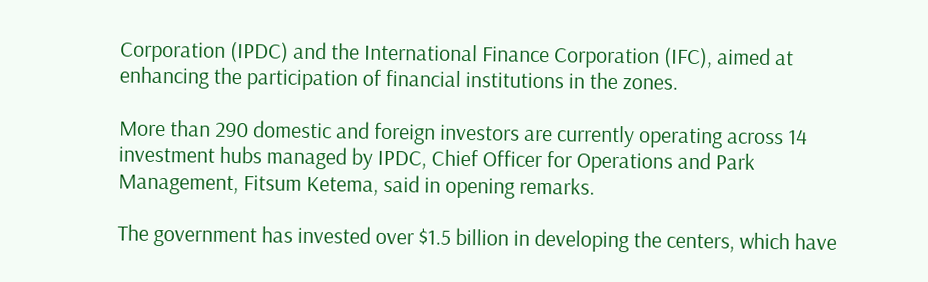Corporation (IPDC) and the International Finance Corporation (IFC), aimed at enhancing the participation of financial institutions in the zones.

More than 290 domestic and foreign investors are currently operating across 14 investment hubs managed by IPDC, Chief Officer for Operations and Park Management, Fitsum Ketema, said in opening remarks.

The government has invested over $1.5 billion in developing the centers, which have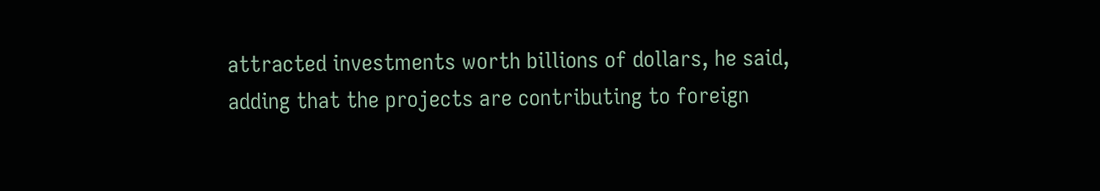attracted investments worth billions of dollars, he said, adding that the projects are contributing to foreign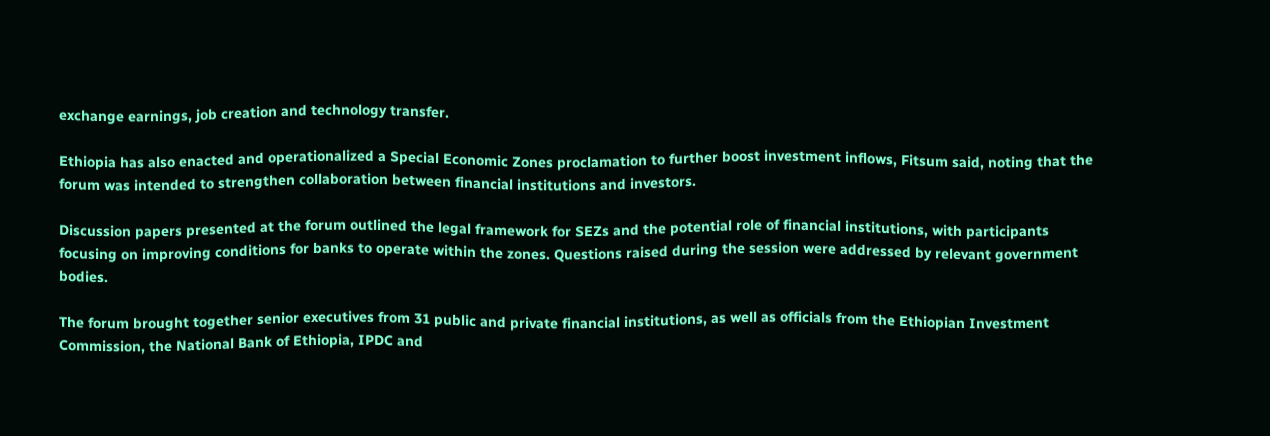exchange earnings, job creation and technology transfer.

Ethiopia has also enacted and operationalized a Special Economic Zones proclamation to further boost investment inflows, Fitsum said, noting that the forum was intended to strengthen collaboration between financial institutions and investors.

Discussion papers presented at the forum outlined the legal framework for SEZs and the potential role of financial institutions, with participants focusing on improving conditions for banks to operate within the zones. Questions raised during the session were addressed by relevant government bodies.

The forum brought together senior executives from 31 public and private financial institutions, as well as officials from the Ethiopian Investment Commission, the National Bank of Ethiopia, IPDC and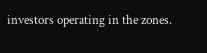investors operating in the zones.